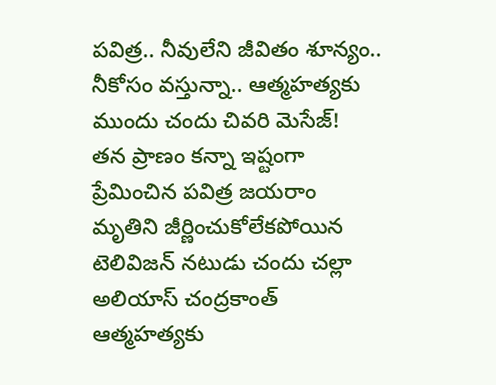పవిత్ర.. నీవులేని జీవితం శూన్యం.. నీకోసం వస్తున్నా.. ఆత్మహత్యకు ముందు చందు చివరి మెసేజ్!
తన ప్రాణం కన్నా ఇష్టంగా ప్రేమించిన పవిత్ర జయరాం మృతిని జీర్ణించుకోలేకపోయిన టెలివిజన్ నటుడు చందు చల్లా అలియాస్ చంద్రకాంత్ ఆత్మహత్యకు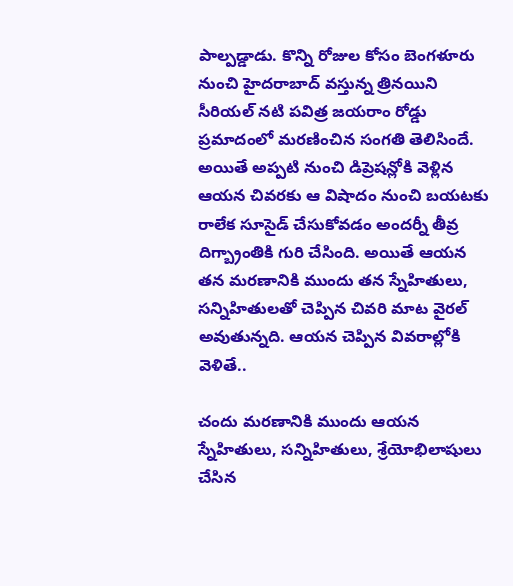పాల్పడ్డాడు. కొన్ని రోజుల కోసం బెంగళూరు నుంచి హైదరాబాద్ వస్తున్న త్రినయిని సీరియల్ నటి పవిత్ర జయరాం రోడ్డు ప్రమాదంలో మరణించిన సంగతి తెలిసిందే.
అయితే అప్పటి నుంచి డిప్రెషన్లోకి వెళ్లిన ఆయన చివరకు ఆ విషాదం నుంచి బయటకు రాలేక సూసైడ్ చేసుకోవడం అందర్నీ తీవ్ర దిగ్బ్రాంతికి గురి చేసింది. అయితే ఆయన తన మరణానికి ముందు తన స్నేహితులు, సన్నిహితులతో చెప్పిన చివరి మాట వైరల్ అవుతున్నది. ఆయన చెప్పిన వివరాల్లోకి వెళితే..

చందు మరణానికి ముందు ఆయన స్నేహితులు, సన్నిహితులు, శ్రేయోభిలాషులు చేసిన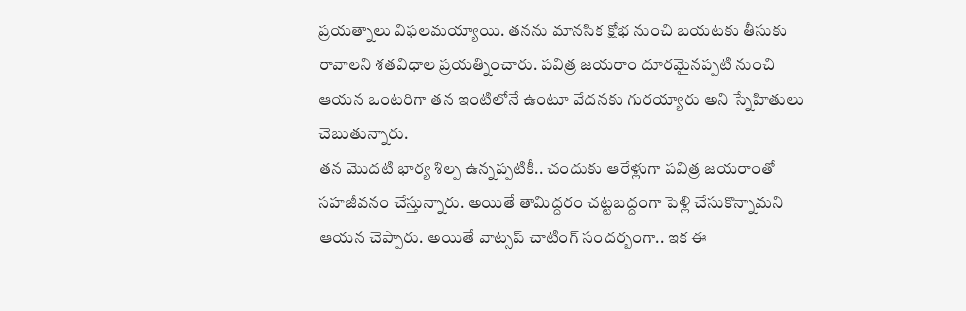ప్రయత్నాలు విఫలమయ్యాయి. తనను మానసిక క్షోభ నుంచి బయటకు తీసుకు రావాలని శతవిధాల ప్రయత్నించారు. పవిత్ర జయరాం దూరమైనప్పటి నుంచి ఆయన ఒంటరిగా తన ఇంటిలోనే ఉంటూ వేదనకు గురయ్యారు అని స్నేహితులు చెబుతున్నారు.
తన మొదటి భార్య శిల్ప ఉన్నప్పటికీ.. చందుకు ఆరేళ్లుగా పవిత్ర జయరాంతో సహజీవనం చేస్తున్నారు. అయితే తామిద్దరం చట్టబద్దంగా పెళ్లి చేసుకొన్నామని ఆయన చెప్పారు. అయితే వాట్సప్ చాటింగ్ సందర్బంగా.. ఇక ఈ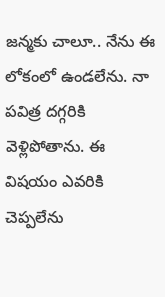జన్మకు చాలూ.. నేను ఈ లోకంలో ఉండలేను. నా పవిత్ర దగ్గరికి వెళ్లిపోతాను. ఈ విషయం ఎవరికి చెప్పలేను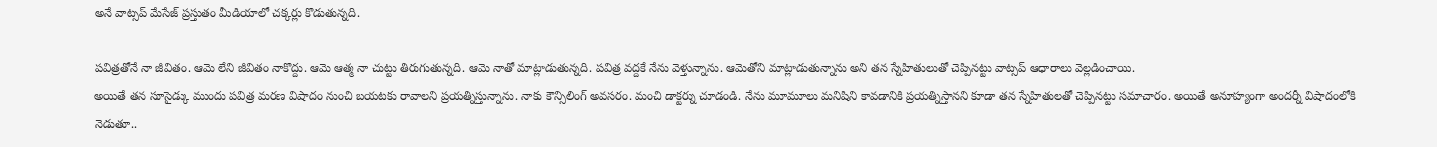అనే వాట్సప్ మేసేజ్ ప్రస్తుతం మీడియాలో చక్కర్లు కొడుతున్నది.

పవిత్రతోనే నా జీవితం. ఆమె లేని జీవితం నాకొద్దు. ఆమె ఆత్మ నా చుట్టు తిరుగుతున్నది. ఆమె నాతో మాట్లాడుతున్నది. పవిత్ర వద్దకే నేను వెళ్తున్నాను. ఆమెతోని మాట్లాడుతున్నాను అని తన స్నేహితులుతో చెప్పినట్టు వాట్సప్ ఆధారాలు వెల్లడించాయి.
అయితే తన సూసైడ్కు ముందు పవిత్ర మరణ విషాదం నుంచి బయటకు రావాలని ప్రయత్నిస్తున్నాను. నాకు కౌన్సిలింగ్ అవసరం. మంచి డాక్టర్ను చూడండి. నేను మూమూలు మనిషిని కావడానికి ప్రయత్నిస్తానని కూడా తన స్నేహితులతో చెప్పినట్టు సమాచారం. అయితే అనూహ్యంగా అందర్నీ విషాదంలోకి నెడుతూ..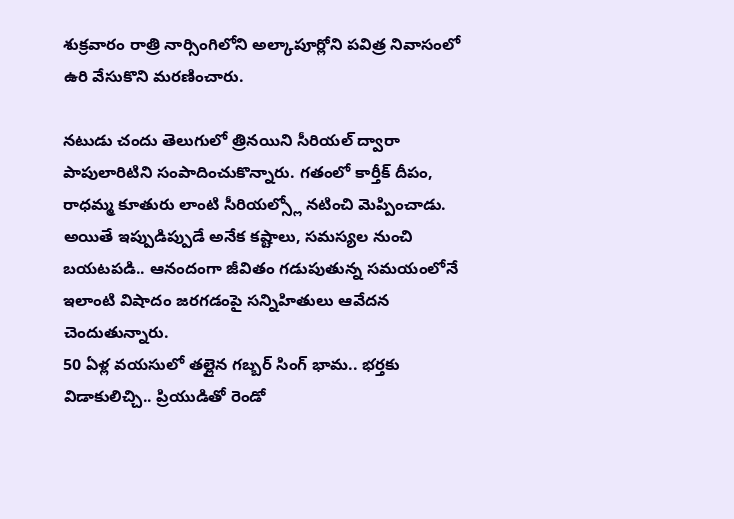శుక్రవారం రాత్రి నార్సింగిలోని అల్కాపూర్లోని పవిత్ర నివాసంలో ఉరి వేసుకొని మరణించారు.

నటుడు చందు తెలుగులో త్రినయిని సీరియల్ ద్వారా పాపులారిటిని సంపాదించుకొన్నారు. గతంలో కార్తీక్ దీపం, రాధమ్మ కూతురు లాంటి సీరియల్స్లో నటించి మెప్పించాడు. అయితే ఇప్పుడిప్పుడే అనేక కష్టాలు, సమస్యల నుంచి బయటపడి.. ఆనందంగా జీవితం గడుపుతున్న సమయంలోనే ఇలాంటి విషాదం జరగడంపై సన్నిహితులు ఆవేదన చెందుతున్నారు.
50 ఏళ్ల వయసులో తల్లైన గబ్బర్ సింగ్ భామ.. భర్తకు విడాకులిచ్చి.. ప్రియుడితో రెండో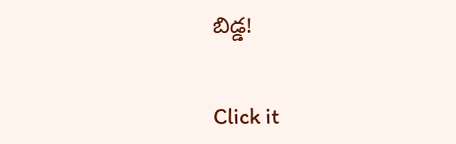బిడ్డ!


Click it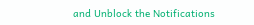and Unblock the Notifications